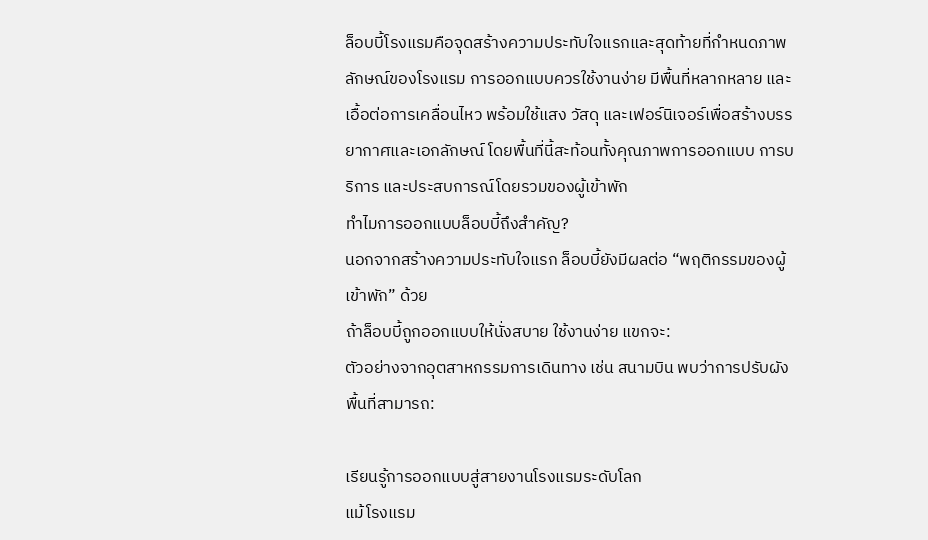ล็อบบี้โรงแรมคือจุดสร้างความประทับใจแรกและสุดท้ายที่กำหนดภาพลักษณ์ของโรงแรม การออกแบบควรใช้งานง่าย มีพื้นที่หลากหลาย และเอื้อต่อการเคลื่อนไหว พร้อมใช้แสง วัสดุ และเฟอร์นิเจอร์เพื่อสร้างบรรยากาศและเอกลักษณ์ โดยพื้นที่นี้สะท้อนทั้งคุณภาพการออกแบบ การบริการ และประสบการณ์โดยรวมของผู้เข้าพัก
ทำไมการออกแบบล็อบบี้ถึงสำคัญ?
นอกจากสร้างความประทับใจแรก ล็อบบี้ยังมีผลต่อ “พฤติกรรมของผู้เข้าพัก” ด้วย
ถ้าล็อบบี้ถูกออกแบบให้นั่งสบาย ใช้งานง่าย แขกจะ:
ตัวอย่างจากอุตสาหกรรมการเดินทาง เช่น สนามบิน พบว่าการปรับผังพื้นที่สามารถ:

เรียนรู้การออกแบบสู่สายงานโรงแรมระดับโลก
แม้โรงแรม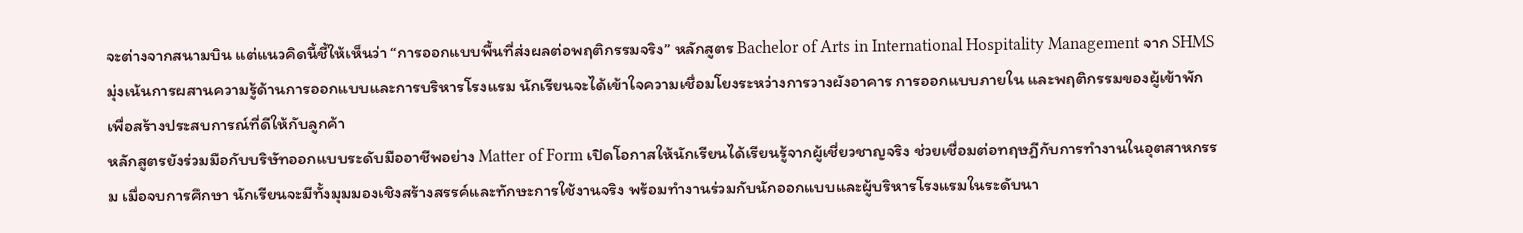จะต่างจากสนามบิน แต่แนวคิดนี้ชี้ให้เห็นว่า “การออกแบบพื้นที่ส่งผลต่อพฤติกรรมจริง” หลักสูตร Bachelor of Arts in International Hospitality Management จาก SHMS มุ่งเน้นการผสานความรู้ด้านการออกแบบและการบริหารโรงแรม นักเรียนจะได้เข้าใจความเชื่อมโยงระหว่างการวางผังอาคาร การออกแบบภายใน และพฤติกรรมของผู้เข้าพัก เพื่อสร้างประสบการณ์ที่ดีให้กับลูกค้า
หลักสูตรยังร่วมมือกับบริษัทออกแบบระดับมืออาชีพอย่าง Matter of Form เปิดโอกาสให้นักเรียนได้เรียนรู้จากผู้เชี่ยวชาญจริง ช่วยเชื่อมต่อทฤษฎีกับการทำงานในอุตสาหกรรม เมื่อจบการศึกษา นักเรียนจะมีทั้งมุมมองเชิงสร้างสรรค์และทักษะการใช้งานจริง พร้อมทำงานร่วมกับนักออกแบบและผู้บริหารโรงแรมในระดับนา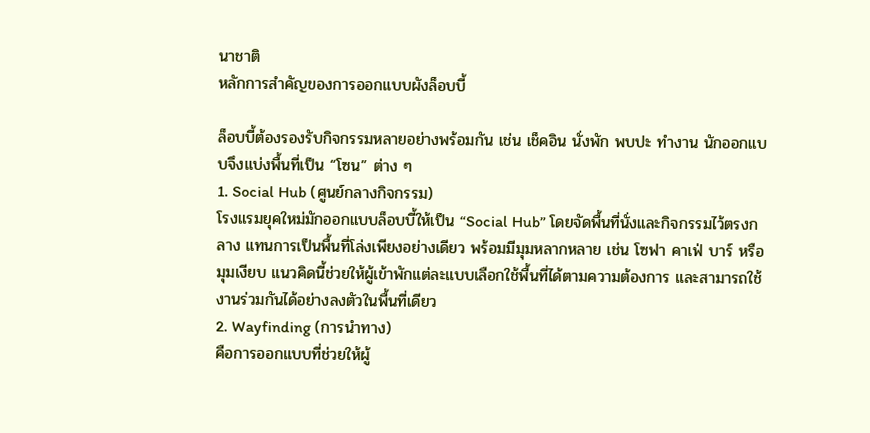นาชาติ
หลักการสำคัญของการออกแบบผังล็อบบี้

ล็อบบี้ต้องรองรับกิจกรรมหลายอย่างพร้อมกัน เช่น เช็คอิน นั่งพัก พบปะ ทำงาน นักออกแบบจึงแบ่งพื้นที่เป็น “โซน” ต่าง ๆ
1. Social Hub (ศูนย์กลางกิจกรรม)
โรงแรมยุคใหม่มักออกแบบล็อบบี้ให้เป็น “Social Hub” โดยจัดพื้นที่นั่งและกิจกรรมไว้ตรงกลาง แทนการเป็นพื้นที่โล่งเพียงอย่างเดียว พร้อมมีมุมหลากหลาย เช่น โซฟา คาเฟ่ บาร์ หรือมุมเงียบ แนวคิดนี้ช่วยให้ผู้เข้าพักแต่ละแบบเลือกใช้พื้นที่ได้ตามความต้องการ และสามารถใช้งานร่วมกันได้อย่างลงตัวในพื้นที่เดียว
2. Wayfinding (การนำทาง)
คือการออกแบบที่ช่วยให้ผู้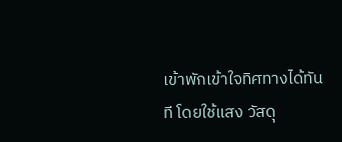เข้าพักเข้าใจทิศทางได้ทันที โดยใช้แสง วัสดุ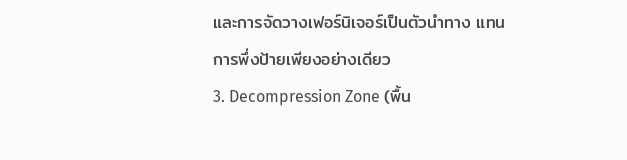และการจัดวางเฟอร์นิเจอร์เป็นตัวนำทาง แทนการพึ่งป้ายเพียงอย่างเดียว
3. Decompression Zone (พื้น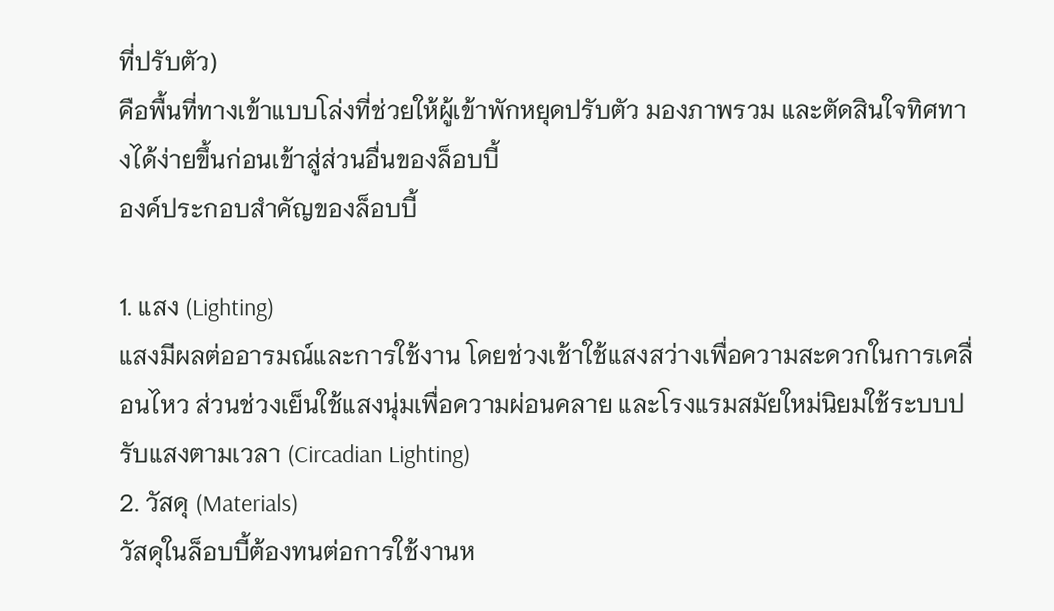ที่ปรับตัว)
คือพื้นที่ทางเข้าแบบโล่งที่ช่วยให้ผู้เข้าพักหยุดปรับตัว มองภาพรวม และตัดสินใจทิศทางได้ง่ายขึ้นก่อนเข้าสู่ส่วนอื่นของล็อบบี้
องค์ประกอบสำคัญของล็อบบี้

1. แสง (Lighting)
แสงมีผลต่ออารมณ์และการใช้งาน โดยช่วงเช้าใช้แสงสว่างเพื่อความสะดวกในการเคลื่อนไหว ส่วนช่วงเย็นใช้แสงนุ่มเพื่อความผ่อนคลาย และโรงแรมสมัยใหม่นิยมใช้ระบบปรับแสงตามเวลา (Circadian Lighting)
2. วัสดุ (Materials)
วัสดุในล็อบบี้ต้องทนต่อการใช้งานห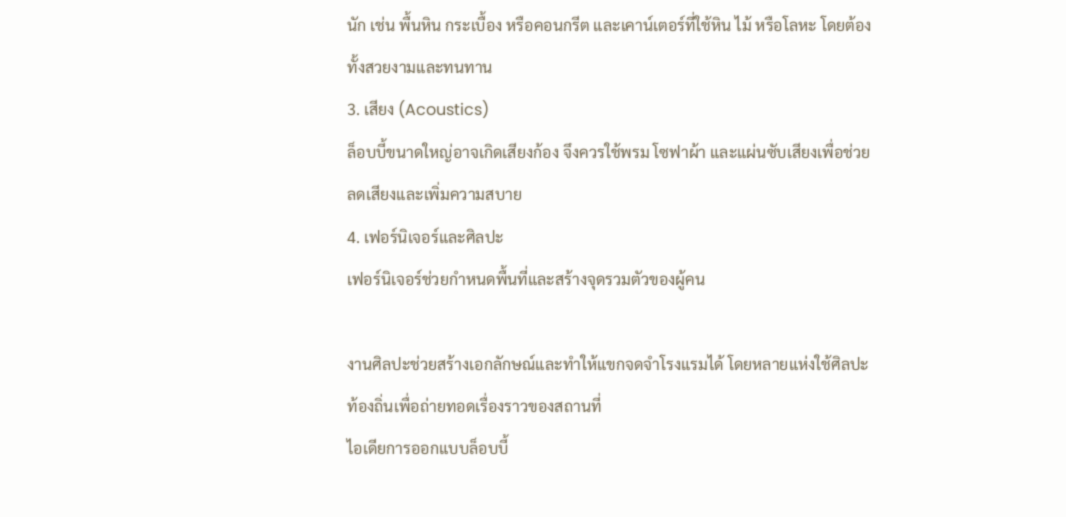นัก เช่น พื้นหิน กระเบื้อง หรือคอนกรีต และเคาน์เตอร์ที่ใช้หิน ไม้ หรือโลหะ โดยต้องทั้งสวยงามและทนทาน
3. เสียง (Acoustics)
ล็อบบี้ขนาดใหญ่อาจเกิดเสียงก้อง จึงควรใช้พรม โซฟาผ้า และแผ่นซับเสียงเพื่อช่วยลดเสียงและเพิ่มความสบาย
4. เฟอร์นิเจอร์และศิลปะ
เฟอร์นิเจอร์ช่วยกำหนดพื้นที่และสร้างจุดรวมตัวของผู้คน

งานศิลปะช่วยสร้างเอกลักษณ์และทำให้แขกจดจำโรงแรมได้ โดยหลายแห่งใช้ศิลปะท้องถิ่นเพื่อถ่ายทอดเรื่องราวของสถานที่
ไอเดียการออกแบบล็อบบี้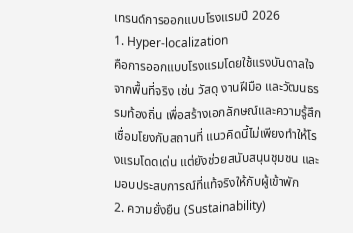เทรนด์การออกแบบโรงแรมปี 2026
1. Hyper-localization
คือการออกแบบโรงแรมโดยใช้แรงบันดาลใจจากพื้นที่จริง เช่น วัสดุ งานฝีมือ และวัฒนธรรมท้องถิ่น เพื่อสร้างเอกลักษณ์และความรู้สึกเชื่อมโยงกับสถานที่ แนวคิดนี้ไม่เพียงทำให้โรงแรมโดดเด่น แต่ยังช่วยสนับสนุนชุมชน และมอบประสบการณ์ที่แท้จริงให้กับผู้เข้าพัก
2. ความยั่งยืน (Sustainability)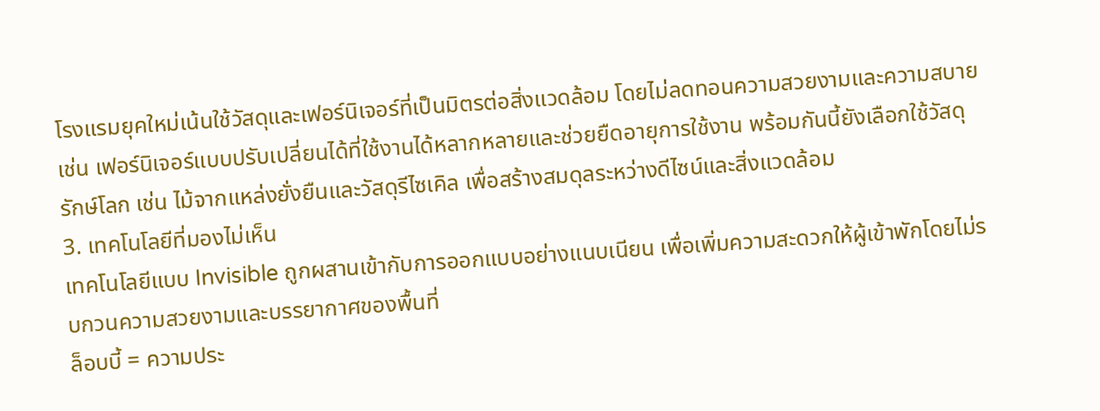โรงแรมยุคใหม่เน้นใช้วัสดุและเฟอร์นิเจอร์ที่เป็นมิตรต่อสิ่งแวดล้อม โดยไม่ลดทอนความสวยงามและความสบาย เช่น เฟอร์นิเจอร์แบบปรับเปลี่ยนได้ที่ใช้งานได้หลากหลายและช่วยยืดอายุการใช้งาน พร้อมกันนี้ยังเลือกใช้วัสดุรักษ์โลก เช่น ไม้จากแหล่งยั่งยืนและวัสดุรีไซเคิล เพื่อสร้างสมดุลระหว่างดีไซน์และสิ่งแวดล้อม
3. เทคโนโลยีที่มองไม่เห็น
เทคโนโลยีแบบ Invisible ถูกผสานเข้ากับการออกแบบอย่างแนบเนียน เพื่อเพิ่มความสะดวกให้ผู้เข้าพักโดยไม่รบกวนความสวยงามและบรรยากาศของพื้นที่
ล็อบบี้ = ความประ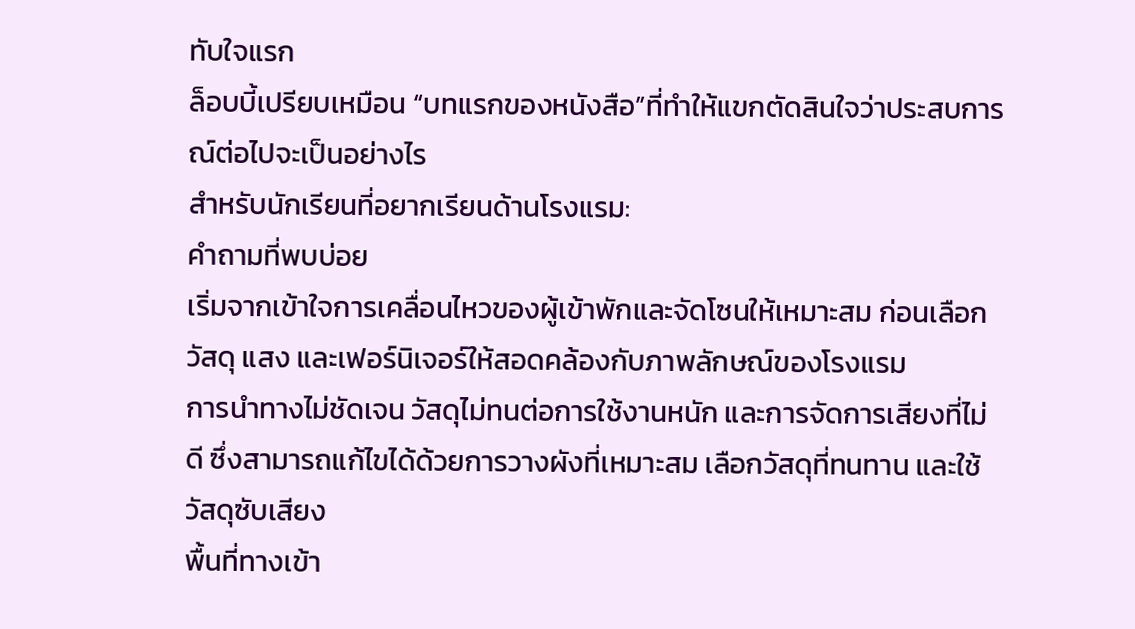ทับใจแรก
ล็อบบี้เปรียบเหมือน “บทแรกของหนังสือ”ที่ทำให้แขกตัดสินใจว่าประสบการณ์ต่อไปจะเป็นอย่างไร
สำหรับนักเรียนที่อยากเรียนด้านโรงแรม:
คำถามที่พบบ่อย
เริ่มจากเข้าใจการเคลื่อนไหวของผู้เข้าพักและจัดโซนให้เหมาะสม ก่อนเลือกวัสดุ แสง และเฟอร์นิเจอร์ให้สอดคล้องกับภาพลักษณ์ของโรงแรม
การนำทางไม่ชัดเจน วัสดุไม่ทนต่อการใช้งานหนัก และการจัดการเสียงที่ไม่ดี ซึ่งสามารถแก้ไขได้ด้วยการวางผังที่เหมาะสม เลือกวัสดุที่ทนทาน และใช้วัสดุซับเสียง
พื้นที่ทางเข้า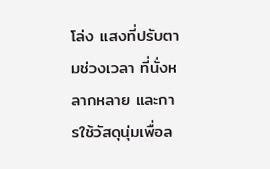โล่ง แสงที่ปรับตามช่วงเวลา ที่นั่งหลากหลาย และการใช้วัสดุนุ่มเพื่อล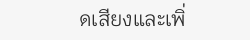ดเสียงและเพิ่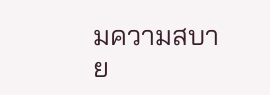มความสบาย